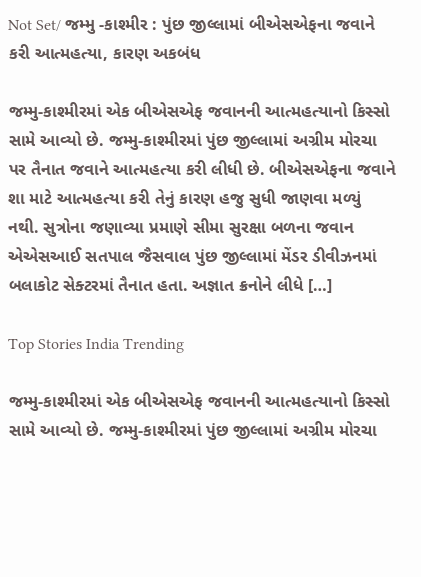Not Set/ જમ્મુ -કાશ્મીર : પુંછ જીલ્લામાં બીએસએફના જવાને કરી આત્મહત્યા, કારણ અકબંધ

જમ્મુ-કાશ્મીરમાં એક બીએસએફ જવાનની આત્મહત્યાનો કિસ્સો સામે આવ્યો છે. જમ્મુ-કાશ્મીરમાં પુંછ જીલ્લામાં અગ્રીમ મોરચા પર તૈનાત જવાને આત્મહત્યા કરી લીધી છે. બીએસએફના જવાને શા માટે આત્મહત્યા કરી તેનું કારણ હજુ સુધી જાણવા મળ્યું નથી. સુત્રોના જણાવ્યા પ્રમાણે સીમા સુરક્ષા બળના જવાન એએસઆઈ સતપાલ જૈસવાલ પુંછ જીલ્લામાં મેંડર ડીવીઝનમાં બલાકોટ સેક્ટરમાં તૈનાત હતા. અજ્ઞાત ક્રનોને લીધે […]

Top Stories India Trending

જમ્મુ-કાશ્મીરમાં એક બીએસએફ જવાનની આત્મહત્યાનો કિસ્સો સામે આવ્યો છે. જમ્મુ-કાશ્મીરમાં પુંછ જીલ્લામાં અગ્રીમ મોરચા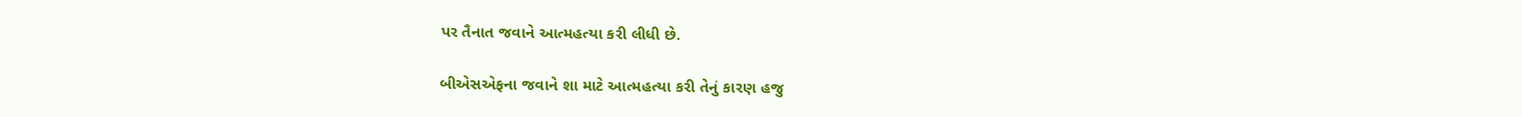પર તૈનાત જવાને આત્મહત્યા કરી લીધી છે.

બીએસએફના જવાને શા માટે આત્મહત્યા કરી તેનું કારણ હજુ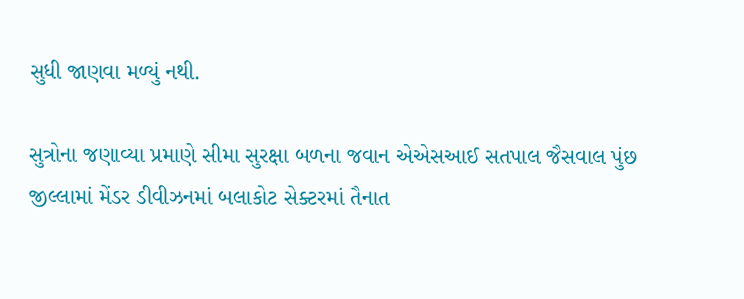સુધી જાણવા મળ્યું નથી.

સુત્રોના જણાવ્યા પ્રમાણે સીમા સુરક્ષા બળના જવાન એએસઆઈ સતપાલ જૈસવાલ પુંછ જીલ્લામાં મેંડર ડીવીઝનમાં બલાકોટ સેક્ટરમાં તૈનાત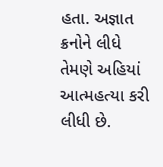હતા. અજ્ઞાત ક્રનોને લીધે તેમણે અહિયાં આત્મહત્યા કરી લીધી છે.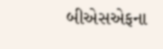બીએસએફના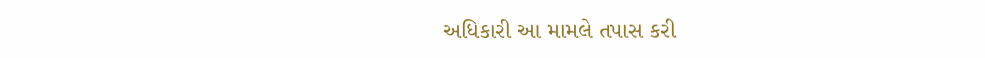અધિકારી આ મામલે તપાસ કરી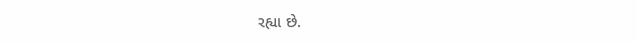રહ્યા છે.